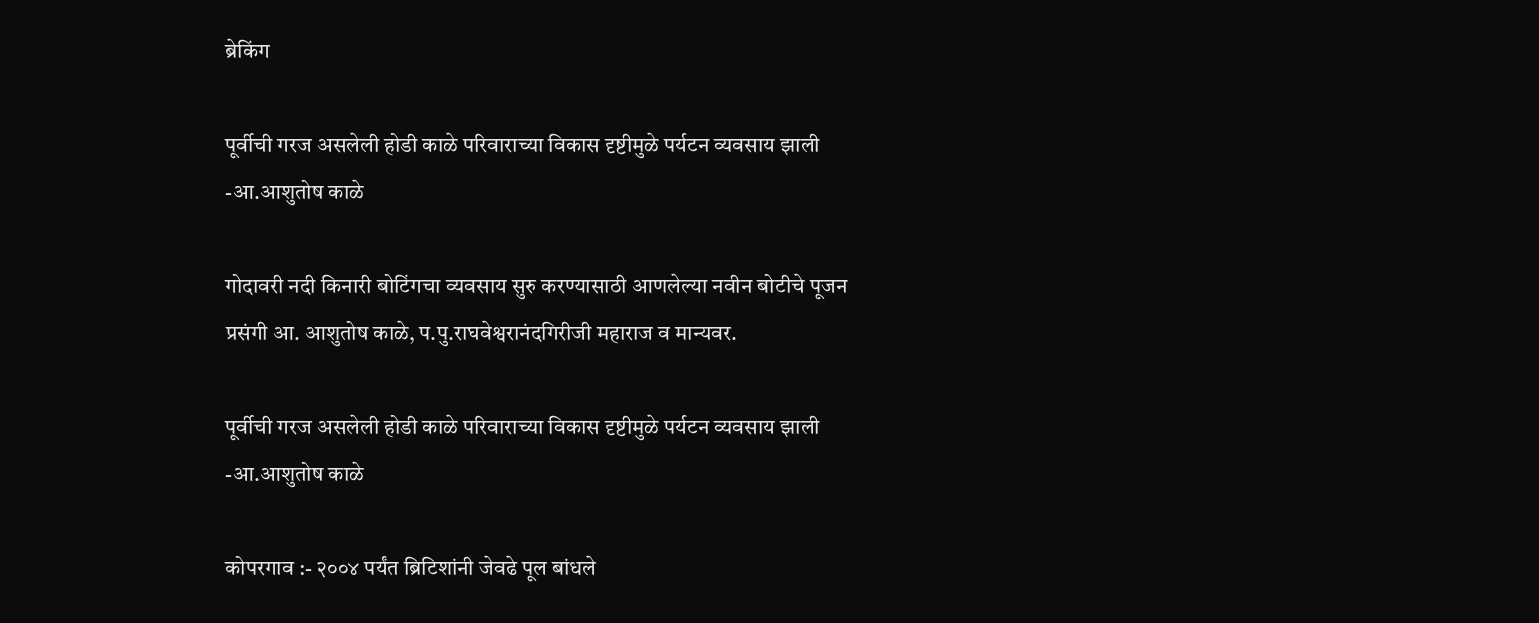ब्रेकिंग

पूर्वीची गरज असलेली होडी काळे परिवाराच्या विकास दृष्टीमुळे पर्यटन व्यवसाय झाली -आ.आशुतोष काळे

गोदावरी नदी किनारी बोटिंगचा व्यवसाय सुरु करण्यासाठी आणलेल्या नवीन बोटीचे पूजन प्रसंगी आ. आशुतोष काळे, प.पु.राघवेश्वरानंदगिरीजी महाराज व मान्यवर.

पूर्वीची गरज असलेली होडी काळे परिवाराच्या विकास दृष्टीमुळे पर्यटन व्यवसाय झाली -आ.आशुतोष काळे

कोपरगाव :- २००४ पर्यंत ब्रिटिशांनी जेवढे पूल बांधले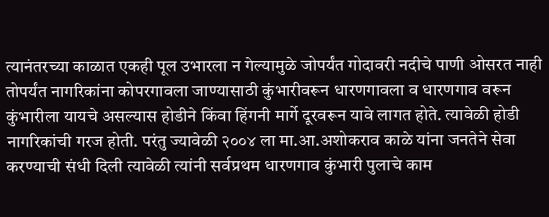त्यानंतरच्या काळात एकही पूल उभारला न गेल्यामुळे जोपर्यंत गोदावरी नदीचे पाणी ओसरत नाही तोपर्यंत नागरिकांना कोपरगावला जाण्यासाठी कुंभारीवरून धारणगावला व धारणगाव वरून कुंभारीला यायचे असल्यास होडीने किंवा हिंगनी मार्गे दूरवरून यावे लागत होते. त्यावेळी होडी नागरिकांची गरज होती. परंतु ज्यावेळी २००४ ला मा.आ.अशोकराव काळे यांना जनतेने सेवा करण्याची संधी दिली त्यावेळी त्यांनी सर्वप्रथम धारणगाव कुंभारी पुलाचे काम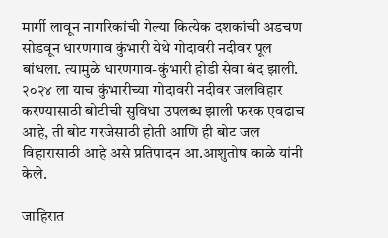मार्गी लावून नागरिकांची गेल्या कित्येक दशकांची अडचण सोडवून धारणगाव कुंभारी येथे गोदावरी नदीवर पूल बांधला. त्यामुळे धारणगाव-कुंभारी होडी सेवा बंद झाली. २०२४ ला याच कुंभारीच्या गोदावरी नदीवर जलविहार करण्यासाठी बोटीची सुविधा उपलब्ध झाली फरक एवढाच आहे, ती बोट गरजेसाठी होती आणि ही बोट जल विहारासाठी आहे असे प्रतिपादन आ.आशुतोष काळे यांनी केले.

जाहिरात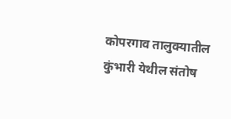कोपरगाव तालुक्यातील कुंभारी येथील संतोष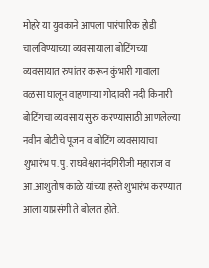मोहरे या युवकाने आपला पारंपारिक होडी चालविण्याच्या व्यवसायाला बोटिंगच्या व्यवसायात रुपांतर करून कुंभारी गावाला वळसा घालून वाहणाऱ्या गोदावरी नदी किनारी बोटिंगचा व्यवसाय सुरु करण्यासाठी आणलेल्या नवीन बोटीचे पूजन व बोटिंग व्यवसायाचा शुभारंभ प.पु. राघवेश्वरानंदगिरीजी महाराज व आ.आशुतोष काळे यांच्या हस्ते शुभारंभ करण्यात आला याप्रसंगी ते बोलत होते.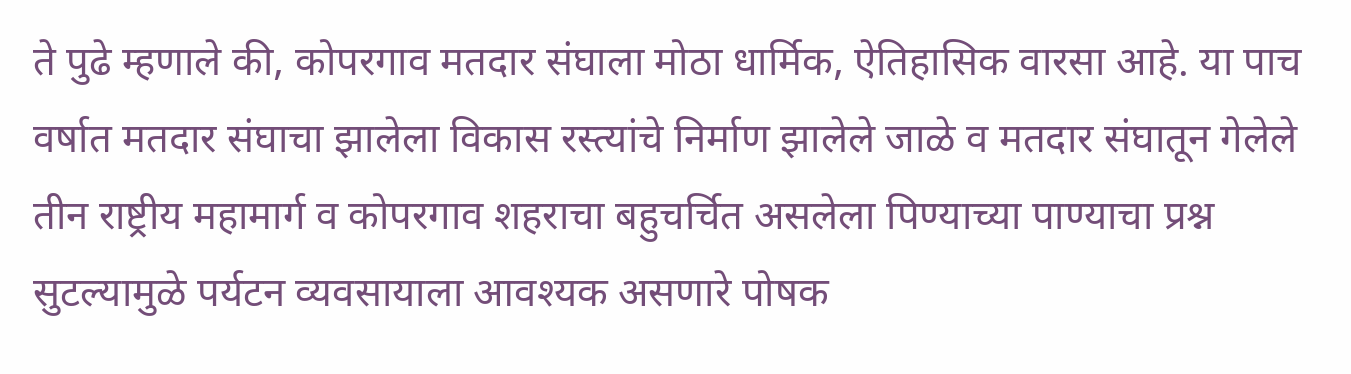ते पुढे म्हणाले की, कोपरगाव मतदार संघाला मोठा धार्मिक, ऐतिहासिक वारसा आहे. या पाच वर्षात मतदार संघाचा झालेला विकास रस्त्यांचे निर्माण झालेले जाळे व मतदार संघातून गेलेले तीन राष्ट्रीय महामार्ग व कोपरगाव शहराचा बहुचर्चित असलेला पिण्याच्या पाण्याचा प्रश्न सुटल्यामुळे पर्यटन व्यवसायाला आवश्यक असणारे पोषक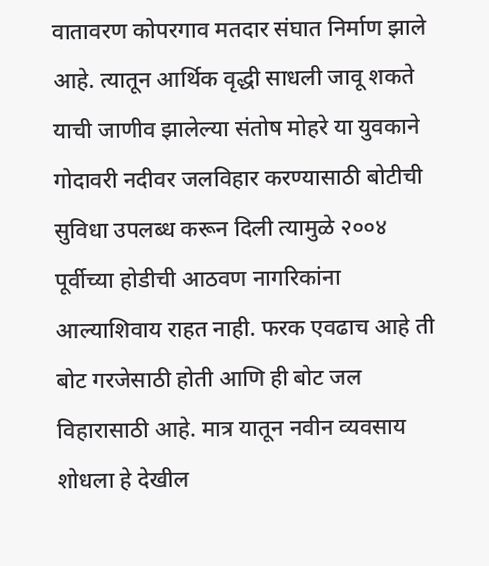वातावरण कोपरगाव मतदार संघात निर्माण झाले आहे. त्यातून आर्थिक वृद्धी साधली जावू शकते याची जाणीव झालेल्या संतोष मोहरे या युवकाने गोदावरी नदीवर जलविहार करण्यासाठी बोटीची सुविधा उपलब्ध करून दिली त्यामुळे २००४ पूर्वीच्या होडीची आठवण नागरिकांना आल्याशिवाय राहत नाही. फरक एवढाच आहे ती बोट गरजेसाठी होती आणि ही बोट जल विहारासाठी आहे. मात्र यातून नवीन व्यवसाय शोधला हे देखील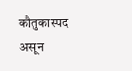कौतुकास्पद असून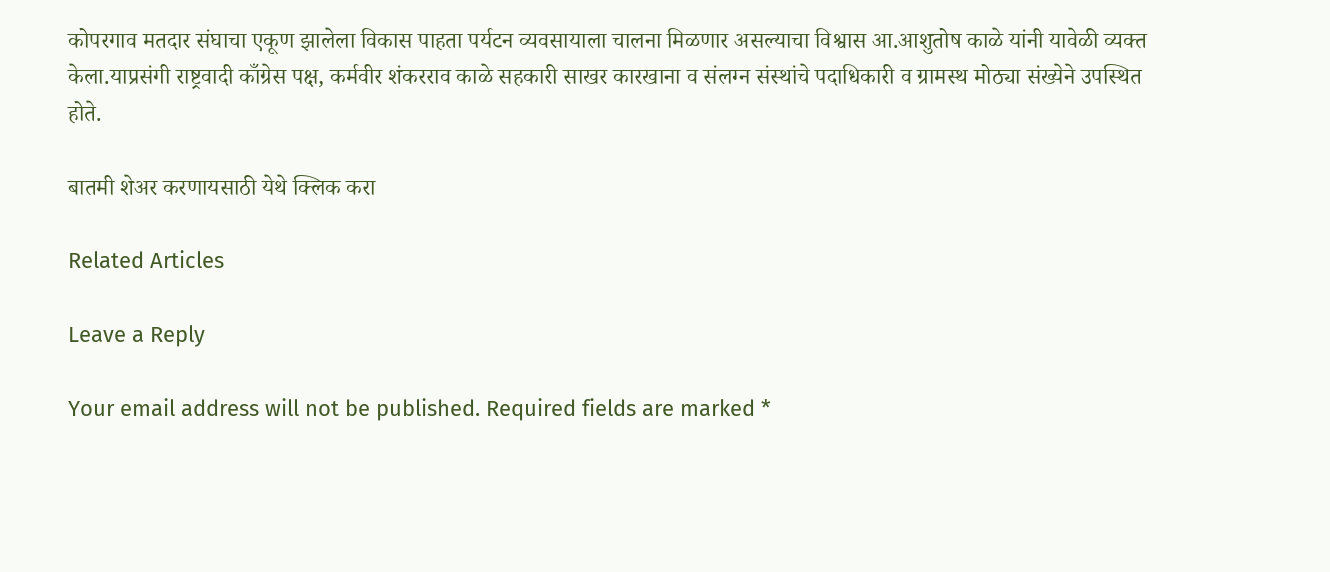कोपरगाव मतदार संघाचा एकूण झालेला विकास पाहता पर्यटन व्यवसायाला चालना मिळणार असल्याचा विश्वास आ.आशुतोष काळे यांनी यावेळी व्यक्त केला.याप्रसंगी राष्ट्रवादी काँग्रेस पक्ष, कर्मवीर शंकरराव काळे सहकारी साखर कारखाना व संलग्न संस्थांचे पदाधिकारी व ग्रामस्थ मोठ्या संख्येने उपस्थित होते.

बातमी शेअर करणायसाठी येथे क्लिक करा

Related Articles

Leave a Reply

Your email address will not be published. Required fields are marked *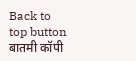Back to top button
बातमी कॉपी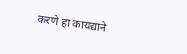करणे हा कायद्याने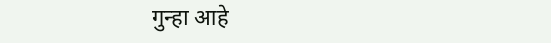गुन्हा आहे